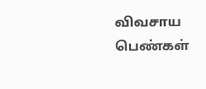விவசாய பெண்கள்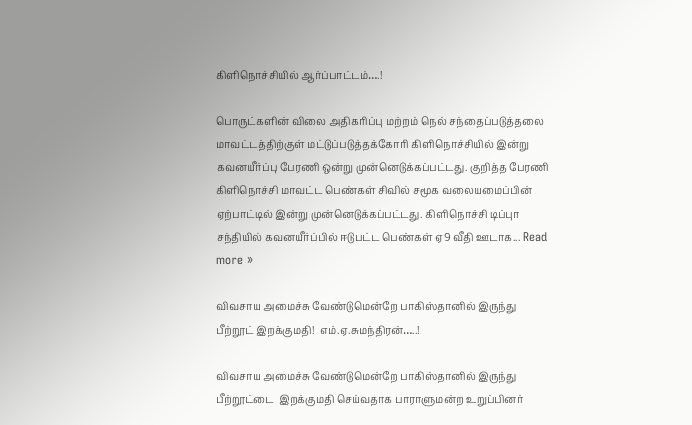கிளிநொச்சியில் ஆர்ப்பாட்டம்….!

பொருட்களின் விலை அதிகரிப்பு மற்றம் நெல் சந்தைப்படுத்தலை மாவட்டத்திற்குள் மட்டுப்படுத்தக்கோரி கிளிநொச்சியில் இன்று கவனயீர்ப்பு பேரணி ஒன்று முன்னெடுக்கப்பட்டது. குறித்த பேரணி கிளிநொச்சி மாவட்ட பெண்கள் சிவில் சமூக வலையமைப்பின் ஏற்பாட்டில் இன்று முன்னெடுக்கப்பட்டது. கிளிநொச்சி டிப்புா சந்தியில் கவனயீர்ப்பில் ஈடுபட்ட பெண்கள் ஏ9 வீதி ஊடாக... Read more »

விவசாய அமைச்சு வேண்டுமென்றே பாகிஸ்தானில் இருந்து பீற்றூட் இறக்குமதி!  எம்.ஏ.சுமந்திரன்…..!

விவசாய அமைச்சு வேண்டுமென்றே பாகிஸ்தானில் இருந்து பீற்றூட்டை  இறக்குமதி செய்வதாக பாராளுமன்ற உறுப்பினர்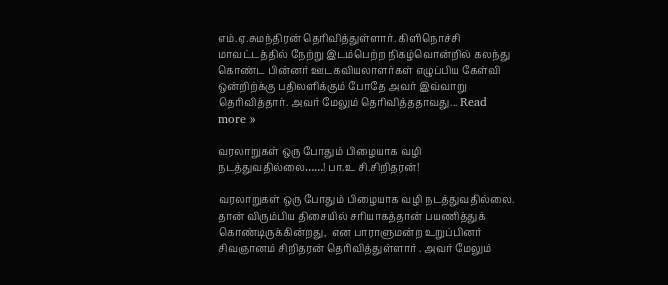எம்.ஏ.சுமந்திரன் தெரிவித்துள்ளார். கிளிநொச்சி மாவட்டத்தில் நேற்று இடம்பெற்ற நிகழ்வொன்றில் கலந்து கொண்ட பின்னர் ஊடகவியலாளர்கள் எழுப்பிய கேள்வி ஒன்றிற்க்கு பதிலளிக்கும் போதே அவர் இவ்வாறு தெரிவித்தார். அவர் மேலும் தெரிவித்ததாவது... Read more »

வரலாறுகள் ஒரு போதும் பிழையாக வழி நடத்துவதில்லை……! பா.உ சி.சிறிதரன்!

வரலாறுகள் ஒரு போதும் பிழையாக வழி நடத்துவதில்லை. தான் விரும்பிய திசையில் சரியாகத்தான் பயணித்துக் கொண்டிருக்கின்றது,  என பாராளுமன்ற உறுப்பினர் சிவஞானம் சிறிதரன் தெரிவித்துள்ளார் . அவர் மேலும்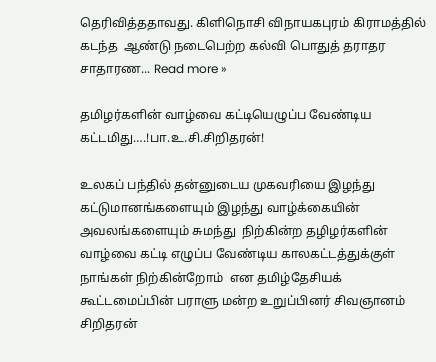தெரிவித்ததாவது. கிளிநொசி விநாயகபுரம் கிராமத்தில் கடந்த  ஆண்டு நடைபெற்ற கல்வி பொதுத் தராதர சாதாரண... Read more »

தமிழர்களின் வாழ்வை கட்டியெழுப்ப வேண்டிய கட்டமிது….!பா.உ.சி.சிறிதரன்!

உலகப் பந்தில் தன்னுடைய முகவரியை இழந்து கட்டுமானங்களையும் இழந்து வாழ்க்கையின் அவலங்களையும் சுமந்து  நிற்கின்ற தழிழர்களின் வாழ்வை கட்டி எழுப்ப வேண்டிய காலகட்டத்துக்குள்  நாங்கள் நிற்கின்றோம்  என தமிழ்தேசியக் கூட்டமைப்பின் பராளு மன்ற உறுப்பினர் சிவஞானம் சிறிதரன்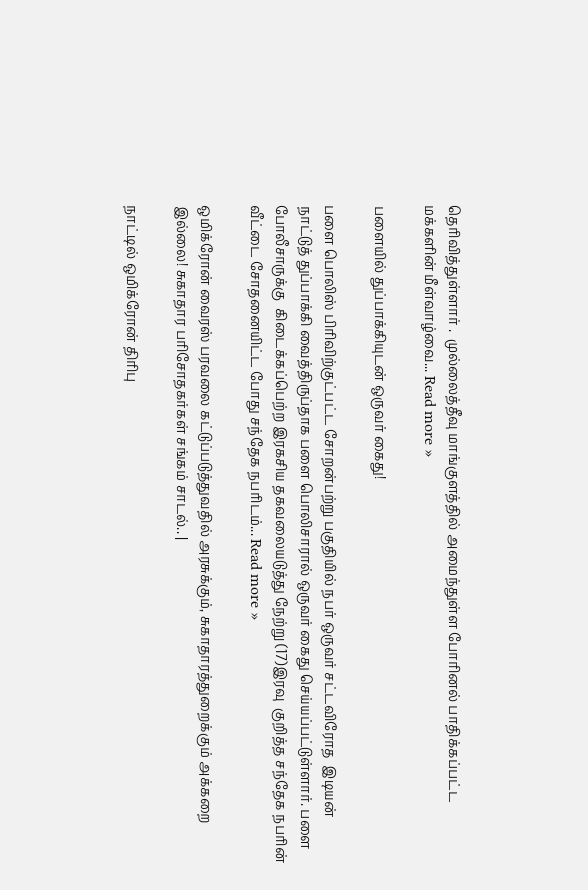தெரிவித்துள்ளார் .  முல்லைத்தீவு மாங்குளத்தில் அமைந்துள்ள போரினல் பாதிக்கப்பட்ட மக்களின் மீள்வாழ்வை... Read more »

பளையில் துப்பாக்கியுடன் ஒருவர் கைது!

பளை பொலிஸ் பிரிவிற்குட்பட்ட சோறன்பற்று பகுதியில் நபர் ஒருவர் சட்டவிரோத  இடியன்  நாட்டுத் துப்பாக்கி வைத்திருப்தாக பளை பொலிசாரால் ஒருவர் கைது செய்யப்பட்டுள்ளார். பளை போலீசாருக்கு  கிடைக்கப்பெற்ற இரகசிய தகவலையடுத்து நேற்று (17)இரவு  குறித்த சந்தேக நபரின் வீட்டை சோதனையிட்ட போது சந்தேக நபரிடம்... Read more »

ஒமிக்ரோன் வைரஸ் பரவலை கட்டுப்படுத்துவதில் அரசுக்கும், சுகாதாரத்துறைக்கும் அக்கறை இல்லை! சுகாதார பரிசோதகர்கள் சங்கம் சாடல்.. |

நாட்டில் ஒமிக்ரோன் திரிபு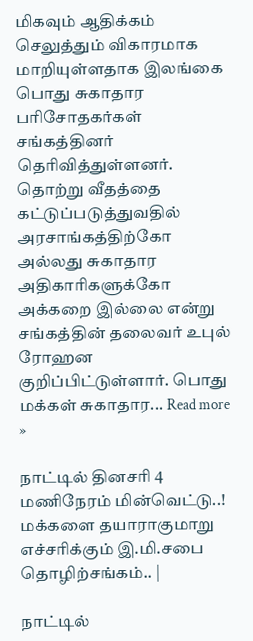மிகவும் ஆதிக்கம் செலுத்தும் விகாரமாக மாறியுள்ளதாக இலங்கை பொது சுகாதார பரிசோதகர்கள் சங்கத்தினர் தெரிவித்துள்ளனர். தொற்று வீதத்தை கட்டுப்படுத்துவதில் அரசாங்கத்திற்கோ அல்லது சுகாதார அதிகாரிகளுக்கோ அக்கறை இல்லை என்று சங்கத்தின் தலைவர் உபுல் ரோஹன குறிப்பிட்டுள்ளார். பொது மக்கள் சுகாதார... Read more »

நாட்டில் தினசரி 4 மணிநேரம் மின்வெட்டு..! மக்களை தயாராகுமாறு எச்சரிக்கும் இ.மி.சபை தொழிற்சங்கம்.. |

நாட்டில்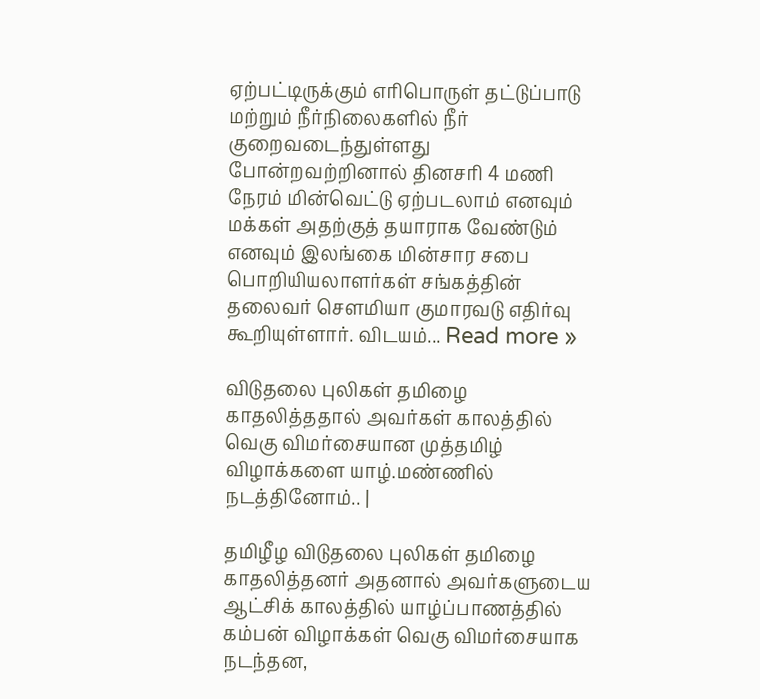ஏற்பட்டிருக்கும் எரிபொருள் தட்டுப்பாடு மற்றும் நீர்நிலைகளில் நீர் குறைவடைந்துள்ளது போன்றவற்றினால் தினசரி 4 மணி நேரம் மின்வெட்டு ஏற்படலாம் எனவும் மக்கள் அதற்குத் தயாராக வேண்டும் எனவும் இலங்கை மின்சார சபை பொறியியலாளர்கள் சங்கத்தின் தலைவர் சௌமியா குமாரவடு எதிர்வு கூறியுள்ளார். விடயம்... Read more »

விடுதலை புலிகள் தமிழை காதலித்ததால் அவர்கள் காலத்தில் வெகு விமர்சையான முத்தமிழ் விழாக்களை யாழ்.மண்ணில் நடத்தினோம்.. |

தமிழீழ விடுதலை புலிகள் தமிழை காதலித்தனர் அதனால் அவர்களுடைய ஆட்சிக் காலத்தில் யாழ்ப்பாணத்தில் கம்பன் விழாக்கள் வெகு விமர்சையாக நடந்தன,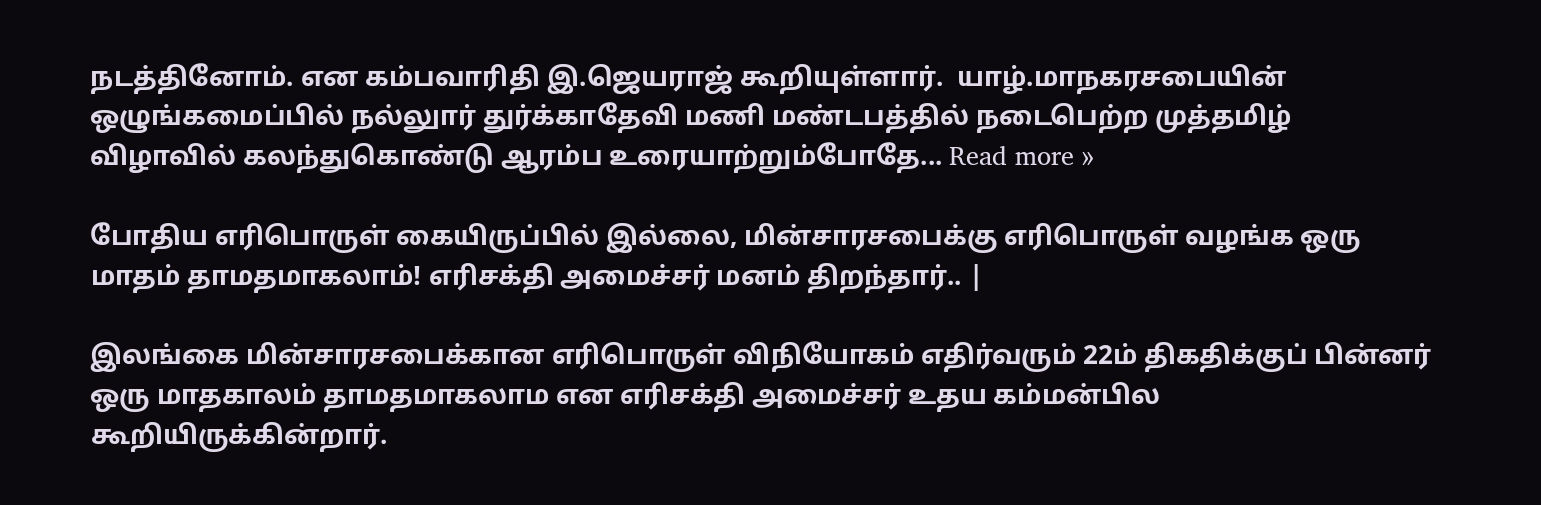நடத்தினோம். என கம்பவாரிதி இ.ஜெயராஜ் கூறியுள்ளார்.  யாழ்.மாநகரசபையின் ஒழுங்கமைப்பில் நல்லுார் துர்க்காதேவி மணி மண்டபத்தில் நடைபெற்ற முத்தமிழ் விழாவில் கலந்துகொண்டு ஆரம்ப உரையாற்றும்போதே... Read more »

போதிய எரிபொருள் கையிருப்பில் இல்லை, மின்சாரசபைக்கு எரிபொருள் வழங்க ஒரு மாதம் தாமதமாகலாம்! எரிசக்தி அமைச்சர் மனம் திறந்தார்.. |

இலங்கை மின்சாரசபைக்கான எரிபொருள் விநியோகம் எதிர்வரும் 22ம் திகதிக்குப் பின்னர் ஒரு மாதகாலம் தாமதமாகலாம என எரிசக்தி அமைச்சர் உதய கம்மன்பில கூறியிருக்கின்றார்.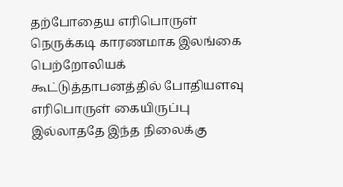தற்போதைய எரிபொருள் நெருக்கடி காரணமாக இலங்கை பெற்றோலியக் கூட்டுத்தாபனத்தில் போதியளவு எரிபொருள் கையிருப்பு இல்லாததே இந்த நிலைக்கு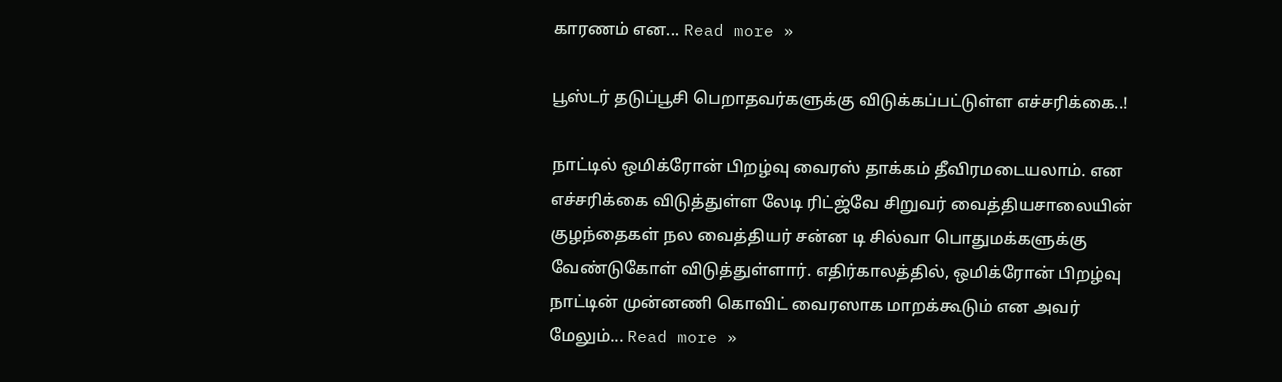காரணம் என... Read more »

பூஸ்டர் தடுப்பூசி பெறாதவர்களுக்கு விடுக்கப்பட்டுள்ள எச்சரிக்கை..!

நாட்டில் ஒமிக்ரோன் பிறழ்வு வைரஸ் தாக்கம் தீவிரமடையலாம். என எச்சரிக்கை விடுத்துள்ள லேடி ரிட்ஜ்வே சிறுவர் வைத்தியசாலையின் குழந்தைகள் நல வைத்தியர் சன்ன டி சில்வா பொதுமக்களுக்கு வேண்டுகோள் விடுத்துள்ளார். எதிர்காலத்தில், ஒமிக்ரோன் பிறழ்வு நாட்டின் முன்னணி கொவிட் வைரஸாக மாறக்கூடும் என அவர் மேலும்... Read more »